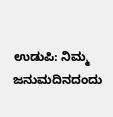ಉಡುಪಿ: ನಿಮ್ಮ ಜನುಮದಿನದಂದು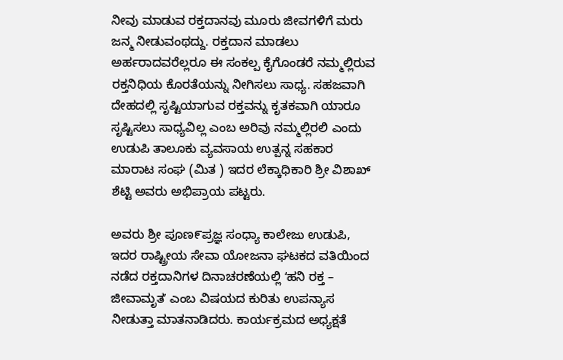ನೀವು ಮಾಡುವ ರಕ್ತದಾನವು ಮೂರು ಜೀವಗಳಿಗೆ ಮರು ಜನ್ಮ ನೀಡುವಂಥದ್ದು. ರಕ್ತದಾನ ಮಾಡಲು ಅರ್ಹರಾದವರೆಲ್ಲರೂ ಈ ಸಂಕಲ್ಪ ಕೈಗೊಂಡರೆ ನಮ್ಮಲ್ಲಿರುವ ರಕ್ತನಿಧಿಯ ಕೊರತೆಯನ್ನು ನೀಗಿಸಲು ಸಾಧ್ಯ. ಸಹಜವಾಗಿ ದೇಹದಲ್ಲಿ ಸೃಷ್ಟಿಯಾಗುವ ರಕ್ತವನ್ನು ಕೃತಕವಾಗಿ ಯಾರೂ ಸೃಷ್ಟಿಸಲು ಸಾಧ್ಯವಿಲ್ಲ ಎಂಬ ಅರಿವು ನಮ್ಮಲ್ಲಿರಲಿ ಎಂದು ಉಡುಪಿ ತಾಲೂಕು ವ್ಯವಸಾಯ ಉತ್ಪನ್ನ ಸಹಕಾರ ಮಾರಾಟ ಸಂಘ (ಮಿತ ) ಇದರ ಲೆಕ್ಕಾಧಿಕಾರಿ ಶ್ರೀ ವಿಶಾಖ್‌ ಶೆಟ್ಟಿ ಅವರು ಅಭಿಪ್ರಾಯ ಪಟ್ಟರು.

ಅವರು ಶ್ರೀ ಪೂಣ೯ಪ್ರಜ್ಞ ಸಂಧ್ಯಾ ಕಾಲೇಜು ಉಡುಪಿ, ಇದರ ರಾಷ್ಟ್ರೀಯ ಸೇವಾ ಯೋಜನಾ ಘಟಕದ ವತಿಯಿಂದ ನಡೆದ ರಕ್ತದಾನಿಗಳ ದಿನಾಚರಣೆಯಲ್ಲಿ ʻಹನಿ ರಕ್ತ – ಜೀವಾಮೃತʼ ಎಂಬ ವಿಷಯದ ಕುರಿತು ಉಪನ್ಯಾಸ ನೀಡುತ್ತಾ ಮಾತನಾಡಿದರು. ಕಾರ್ಯಕ್ರಮದ ಅಧ್ಯಕ್ಷತೆ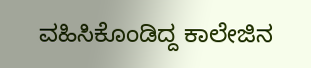ವಹಿಸಿಕೊಂಡಿದ್ದ ಕಾಲೇಜಿನ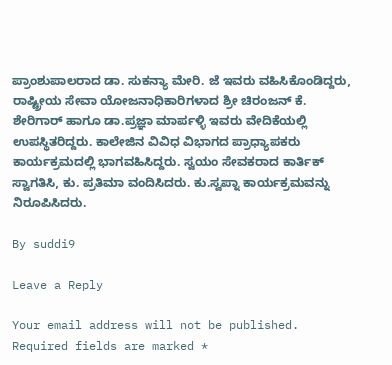ಪ್ರಾಂಶುಪಾಲರಾದ ಡಾ. ಸುಕನ್ಯಾ ಮೇರಿ. ಜೆ ಇವರು ವಹಿಸಿಕೊಂಡಿದ್ದರು, ರಾಷ್ಟ್ರೀಯ ಸೇವಾ ಯೋಜನಾಧಿಕಾರಿಗಳಾದ ಶ್ರೀ ಚಿರಂಜನ್‌ ಕೆ. ಶೇರಿಗಾರ್‌ ಹಾಗೂ ಡಾ.ಪ್ರಜ್ಞಾ ಮಾರ್ಪಳ್ಳಿ ಇವರು ವೇದಿಕೆಯಲ್ಲಿ ಉಪಸ್ಥಿತರಿದ್ದರು. ಕಾಲೇಜಿನ ವಿವಿಧ ವಿಭಾಗದ ಪ್ರಾಧ್ಯಾಪಕರು ಕಾರ್ಯಕ್ರಮದಲ್ಲಿ ಭಾಗವಹಿಸಿದ್ದರು. ಸ್ವಯಂ ಸೇವಕರಾದ ಕಾರ್ತಿಕ್‌ ಸ್ವಾಗತಿಸಿ, ಕು. ಪ್ರತಿಮಾ ವಂದಿಸಿದರು. ಕು.ಸ್ವಪ್ನಾ ಕಾರ್ಯಕ್ರಮವನ್ನು ನಿರೂಪಿಸಿದರು.

By suddi9

Leave a Reply

Your email address will not be published. Required fields are marked *